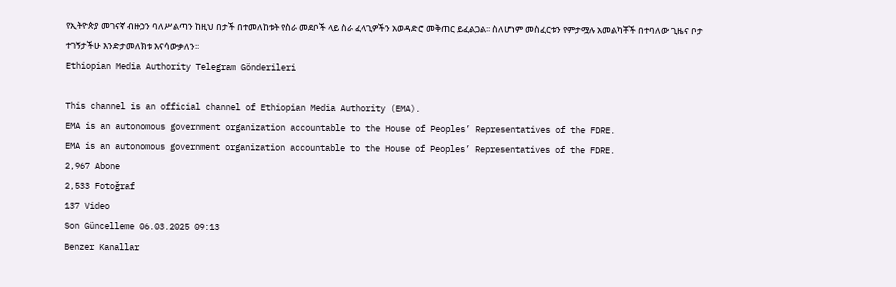የኢትዮጵያ መገናኛ ብዙኃን ባለሥልጣን ከዚህ በታች በተመለከቱት የስራ መደቦች ላይ ስራ ፈላጊዎችን አወዳድሮ መቅጠር ይፈልጋል፡፡ ስለሆነም መስፈርቱን የምታሟሉ አመልካቾች በተባለው ጊዜና ቦታ ተገኝታችሁ እንድታመለክቱ እናሳውቃለን፡፡
Ethiopian Media Authority Telegram Gönderileri

This channel is an official channel of Ethiopian Media Authority (EMA).
EMA is an autonomous government organization accountable to the House of Peoples’ Representatives of the FDRE.
EMA is an autonomous government organization accountable to the House of Peoples’ Representatives of the FDRE.
2,967 Abone
2,533 Fotoğraf
137 Video
Son Güncelleme 06.03.2025 09:13
Benzer Kanallar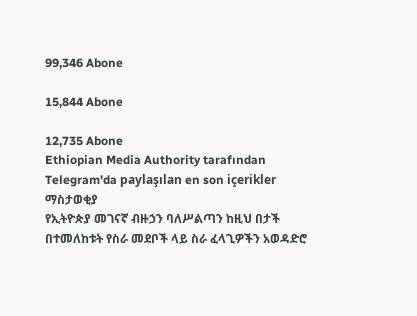99,346 Abone

15,844 Abone

12,735 Abone
Ethiopian Media Authority tarafından Telegram'da paylaşılan en son içerikler
ማስታወቂያ
የኢትዮጵያ መገናኛ ብዙኃን ባለሥልጣን ከዚህ በታች በተመለከቱት የስራ መደቦች ላይ ስራ ፈላጊዎችን አወዳድሮ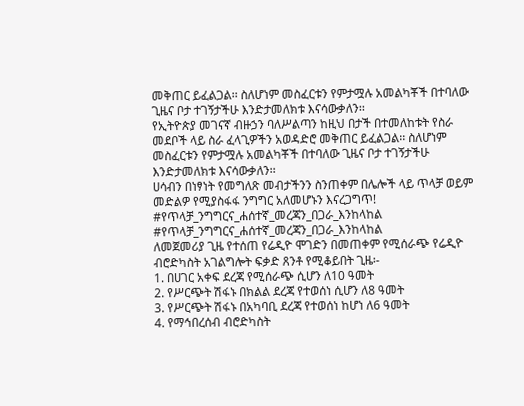መቅጠር ይፈልጋል፡፡ ስለሆነም መስፈርቱን የምታሟሉ አመልካቾች በተባለው ጊዜና ቦታ ተገኝታችሁ እንድታመለክቱ እናሳውቃለን፡፡
የኢትዮጵያ መገናኛ ብዙኃን ባለሥልጣን ከዚህ በታች በተመለከቱት የስራ መደቦች ላይ ስራ ፈላጊዎችን አወዳድሮ መቅጠር ይፈልጋል፡፡ ስለሆነም መስፈርቱን የምታሟሉ አመልካቾች በተባለው ጊዜና ቦታ ተገኝታችሁ እንድታመለክቱ እናሳውቃለን፡፡
ሀሳብን በነፃነት የመግለጽ መብታችንን ስንጠቀም በሌሎች ላይ ጥላቻ ወይም መድልዎ የሚያስፋፋ ንግግር አለመሆኑን እናረጋግጥ!
#የጥላቻ_ንግግርና_ሐሰተኛ_መረጃን_በጋራ_እንከላከል
#የጥላቻ_ንግግርና_ሐሰተኛ_መረጃን_በጋራ_እንከላከል
ለመጀመሪያ ጊዜ የተሰጠ የሬዲዮ ሞገድን በመጠቀም የሚሰራጭ የሬዲዮ ብሮድካስት አገልግሎት ፍቃድ ጸንቶ የሚቆይበት ጊዜ፡-
1. በሀገር አቀፍ ደረጃ የሚሰራጭ ሲሆን ለ10 ዓመት
2. የሥርጭት ሽፋኑ በክልል ደረጃ የተወሰነ ሲሆን ለ8 ዓመት
3. የሥርጭት ሽፋኑ በአካባቢ ደረጃ የተወሰነ ከሆነ ለ6 ዓመት
4. የማኅበረሰብ ብሮድካስት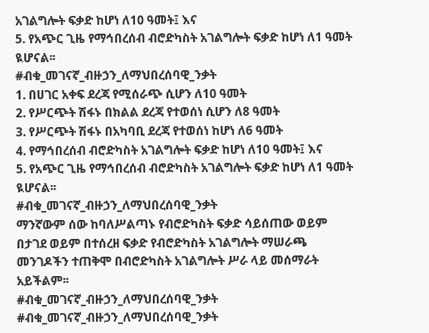አገልግሎት ፍቃድ ከሆነ ለ10 ዓመት፤ እና
5. የአጭር ጊዜ የማኅበረሰብ ብሮድካስት አገልግሎት ፍቃድ ከሆነ ለ1 ዓመት ዪሆናል፡፡
#ብቁ_መገናኛ_ብዙኃን_ለማህበረሰባዊ_ንቃት
1. በሀገር አቀፍ ደረጃ የሚሰራጭ ሲሆን ለ10 ዓመት
2. የሥርጭት ሽፋኑ በክልል ደረጃ የተወሰነ ሲሆን ለ8 ዓመት
3. የሥርጭት ሽፋኑ በአካባቢ ደረጃ የተወሰነ ከሆነ ለ6 ዓመት
4. የማኅበረሰብ ብሮድካስት አገልግሎት ፍቃድ ከሆነ ለ10 ዓመት፤ እና
5. የአጭር ጊዜ የማኅበረሰብ ብሮድካስት አገልግሎት ፍቃድ ከሆነ ለ1 ዓመት ዪሆናል፡፡
#ብቁ_መገናኛ_ብዙኃን_ለማህበረሰባዊ_ንቃት
ማንኛውም ሰው ከባለሥልጣኑ የብሮድካስት ፍቃድ ሳይሰጠው ወይም በታገደ ወይም በተሰረዘ ፍቃድ የብሮድካስት አገልግሎት ማሠራጫ መንገዶችን ተጠቅሞ በብሮድካስት አገልግሎት ሥራ ላይ መሰማራት አይችልም፡፡
#ብቁ_መገናኛ_ብዙኃን_ለማህበረሰባዊ_ንቃት
#ብቁ_መገናኛ_ብዙኃን_ለማህበረሰባዊ_ንቃት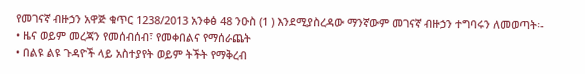የመገናኛ ብዙኃን አዋጅ ቁጥር 1238/2013 አንቀፅ 48 ንዑስ (1 ) እንደሚያስረዳው ማንኛውም መገናኛ ብዙኃን ተግባሩን ለመወጣት፡-
• ዜና ወይም መረጃን የመሰብሰብ፣ የመቀበልና የማሰራጨት
• በልዩ ልዩ ጉዳዮች ላይ አስተያየት ወይም ትችት የማቅረብ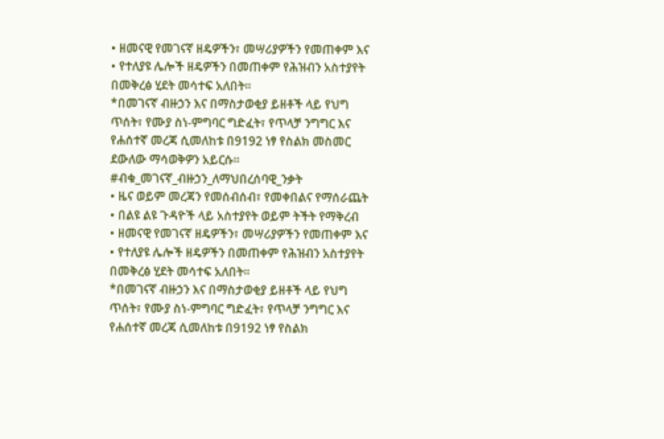• ዘመናዊ የመገናኛ ዘዴዎችን፣ መሣሪያዎችን የመጠቀም እና
• የተለያዩ ሌሎች ዘዴዎችን በመጠቀም የሕዝብን አስተያየት በመቅረፅ ሂደት መሳተፍ አለበት፡፡
*በመገናኛ ብዙኃን እና በማስታወቂያ ይዘቶች ላይ የህግ ጥሰት፣ የሙያ ስነ-ምግባር ግድፈት፣ የጥላቻ ንግግር እና የሐሰተኛ መረጃ ሲመለከቱ በ9192 ነፃ የስልክ መስመር ደውለው ማሳወቅዎን አይርሱ፡፡
#ብቁ_መገናኛ_ብዙኃን_ለማህበረሰባዊ_ንቃት
• ዜና ወይም መረጃን የመሰብሰብ፣ የመቀበልና የማሰራጨት
• በልዩ ልዩ ጉዳዮች ላይ አስተያየት ወይም ትችት የማቅረብ
• ዘመናዊ የመገናኛ ዘዴዎችን፣ መሣሪያዎችን የመጠቀም እና
• የተለያዩ ሌሎች ዘዴዎችን በመጠቀም የሕዝብን አስተያየት በመቅረፅ ሂደት መሳተፍ አለበት፡፡
*በመገናኛ ብዙኃን እና በማስታወቂያ ይዘቶች ላይ የህግ ጥሰት፣ የሙያ ስነ-ምግባር ግድፈት፣ የጥላቻ ንግግር እና የሐሰተኛ መረጃ ሲመለከቱ በ9192 ነፃ የስልክ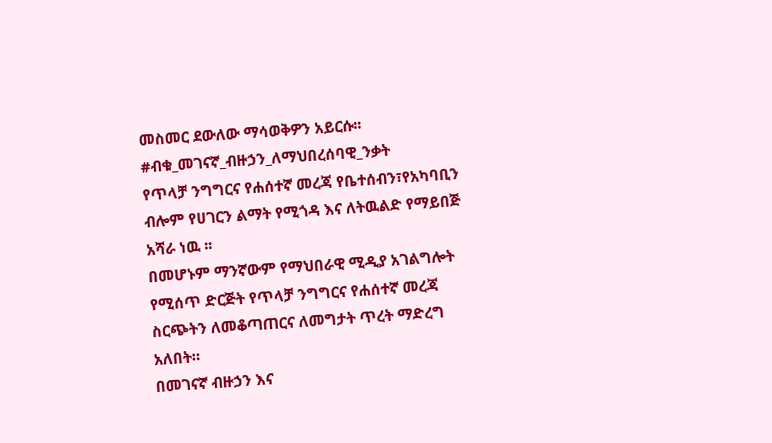መስመር ደውለው ማሳወቅዎን አይርሱ፡፡
#ብቁ_መገናኛ_ብዙኃን_ለማህበረሰባዊ_ንቃት
የጥላቻ ንግግርና የሐሰተኛ መረጃ የቤተሰብን፣የአካባቢን ብሎም የሀገርን ልማት የሚጎዳ እና ለትዉልድ የማይበጅ አሻራ ነዉ ፡፡
በመሆኑም ማንኛውም የማህበራዊ ሚዲያ አገልግሎት የሚሰጥ ድርጅት የጥላቻ ንግግርና የሐሰተኛ መረጃ ስርጭትን ለመቆጣጠርና ለመግታት ጥረት ማድረግ አለበት።
በመገናኛ ብዙኃን እና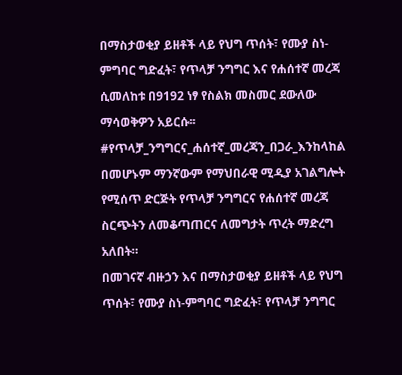በማስታወቂያ ይዘቶች ላይ የህግ ጥሰት፣ የሙያ ስነ-ምግባር ግድፈት፣ የጥላቻ ንግግር እና የሐሰተኛ መረጃ ሲመለከቱ በ9192 ነፃ የስልክ መስመር ደውለው ማሳወቅዎን አይርሱ፡፡
#የጥላቻ_ንግግርና_ሐሰተኛ_መረጃን_በጋራ_እንከላከል
በመሆኑም ማንኛውም የማህበራዊ ሚዲያ አገልግሎት የሚሰጥ ድርጅት የጥላቻ ንግግርና የሐሰተኛ መረጃ ስርጭትን ለመቆጣጠርና ለመግታት ጥረት ማድረግ አለበት።
በመገናኛ ብዙኃን እና በማስታወቂያ ይዘቶች ላይ የህግ ጥሰት፣ የሙያ ስነ-ምግባር ግድፈት፣ የጥላቻ ንግግር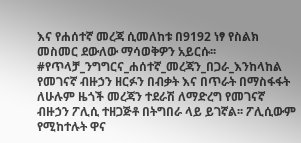እና የሐሰተኛ መረጃ ሲመለከቱ በ9192 ነፃ የስልክ መስመር ደውለው ማሳወቅዎን አይርሱ፡፡
#የጥላቻ_ንግግርና_ሐሰተኛ_መረጃን_በጋራ_እንከላከል
የመገናኛ ብዙኃን ዘርፉን በብቃት እና በጥራት በማስፋፋት ለሁሉም ዜጎች መረጃን ተደራሽ ለማድረግ የመገናኛ ብዙኃን ፖሊሲ ተዘጋጅቶ በትግበራ ላይ ይገኛል፡፡ ፖሊሲውም የሚከተሉት ዋና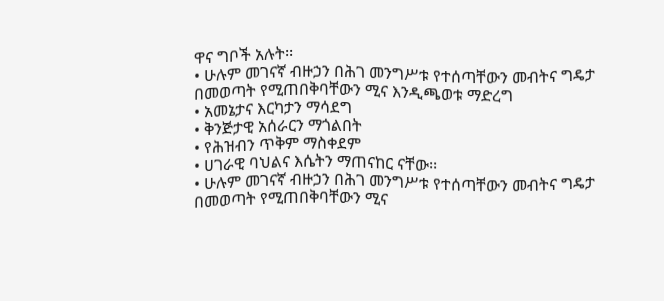ዋና ግቦች አሉት፡፡
• ሁሉም መገናኛ ብዙኃን በሕገ መንግሥቱ የተሰጣቸውን መብትና ግዴታ በመወጣት የሚጠበቅባቸውን ሚና እንዲጫወቱ ማድረግ
• አመኔታና እርካታን ማሳደግ
• ቅንጅታዊ አሰራርን ማጎልበት
• የሕዝብን ጥቅም ማስቀደም
• ሀገራዊ ባህልና እሴትን ማጠናከር ናቸው፡፡
• ሁሉም መገናኛ ብዙኃን በሕገ መንግሥቱ የተሰጣቸውን መብትና ግዴታ በመወጣት የሚጠበቅባቸውን ሚና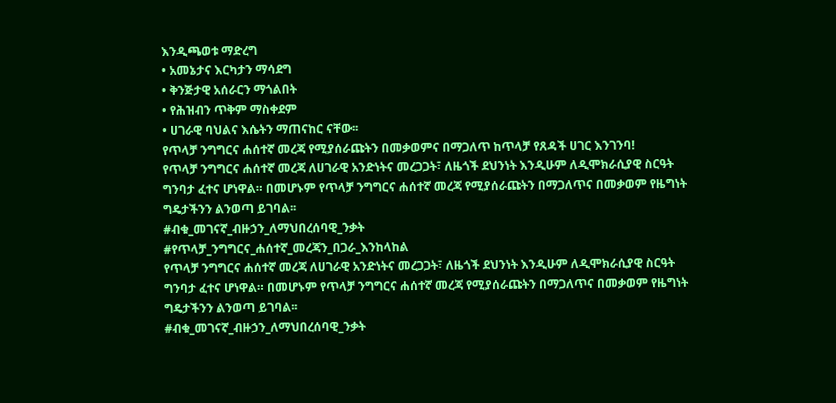እንዲጫወቱ ማድረግ
• አመኔታና እርካታን ማሳደግ
• ቅንጅታዊ አሰራርን ማጎልበት
• የሕዝብን ጥቅም ማስቀደም
• ሀገራዊ ባህልና እሴትን ማጠናከር ናቸው፡፡
የጥላቻ ንግግርና ሐሰተኛ መረጃ የሚያሰራጩትን በመቃወምና በማጋለጥ ከጥላቻ የጸዳች ሀገር እንገንባ!
የጥላቻ ንግግርና ሐሰተኛ መረጃ ለሀገራዊ አንድነትና መረጋጋት፣ ለዜጎች ደህንነት እንዲሁም ለዲሞክራሲያዊ ስርዓት ግንባታ ፈተና ሆነዋል። በመሆኑም የጥላቻ ንግግርና ሐሰተኛ መረጃ የሚያሰራጩትን በማጋለጥና በመቃወም የዜግነት ግዴታችንን ልንወጣ ይገባል፡፡
#ብቁ_መገናኛ_ብዙኃን_ለማህበረሰባዊ_ንቃት
#የጥላቻ_ንግግርና_ሐሰተኛ_መረጃን_በጋራ_እንከላከል
የጥላቻ ንግግርና ሐሰተኛ መረጃ ለሀገራዊ አንድነትና መረጋጋት፣ ለዜጎች ደህንነት እንዲሁም ለዲሞክራሲያዊ ስርዓት ግንባታ ፈተና ሆነዋል። በመሆኑም የጥላቻ ንግግርና ሐሰተኛ መረጃ የሚያሰራጩትን በማጋለጥና በመቃወም የዜግነት ግዴታችንን ልንወጣ ይገባል፡፡
#ብቁ_መገናኛ_ብዙኃን_ለማህበረሰባዊ_ንቃት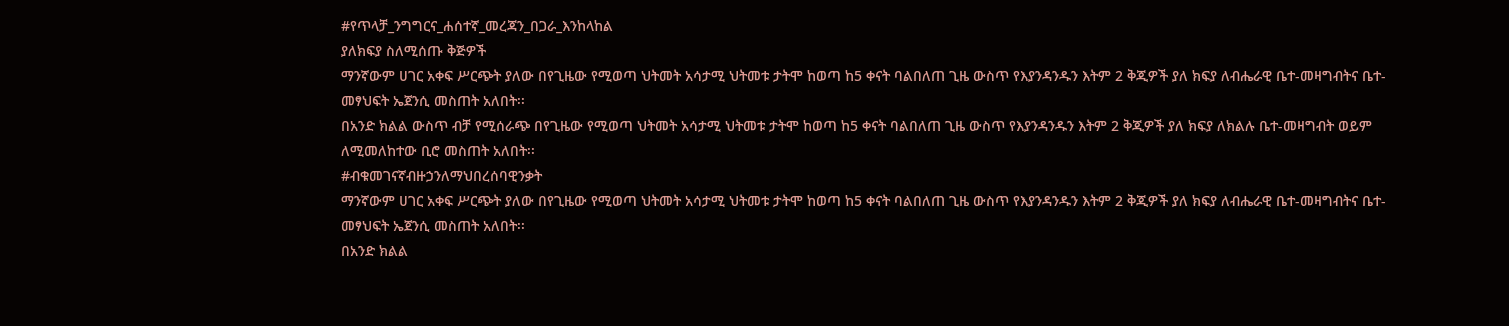#የጥላቻ_ንግግርና_ሐሰተኛ_መረጃን_በጋራ_እንከላከል
ያለክፍያ ስለሚሰጡ ቅጅዎች
ማንኛውም ሀገር አቀፍ ሥርጭት ያለው በየጊዜው የሚወጣ ህትመት አሳታሚ ህትመቱ ታትሞ ከወጣ ከ5 ቀናት ባልበለጠ ጊዜ ውስጥ የእያንዳንዱን እትም 2 ቅጂዎች ያለ ክፍያ ለብሔራዊ ቤተ-መዛግብትና ቤተ-መፃህፍት ኤጀንሲ መስጠት አለበት፡፡
በአንድ ክልል ውስጥ ብቻ የሚሰራጭ በየጊዜው የሚወጣ ህትመት አሳታሚ ህትመቱ ታትሞ ከወጣ ከ5 ቀናት ባልበለጠ ጊዜ ውስጥ የእያንዳንዱን እትም 2 ቅጂዎች ያለ ክፍያ ለክልሉ ቤተ-መዛግብት ወይም ለሚመለከተው ቢሮ መስጠት አለበት፡፡
#ብቁመገናኛብዙኃንለማህበረሰባዊንቃት
ማንኛውም ሀገር አቀፍ ሥርጭት ያለው በየጊዜው የሚወጣ ህትመት አሳታሚ ህትመቱ ታትሞ ከወጣ ከ5 ቀናት ባልበለጠ ጊዜ ውስጥ የእያንዳንዱን እትም 2 ቅጂዎች ያለ ክፍያ ለብሔራዊ ቤተ-መዛግብትና ቤተ-መፃህፍት ኤጀንሲ መስጠት አለበት፡፡
በአንድ ክልል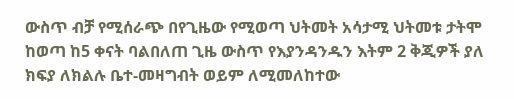ውስጥ ብቻ የሚሰራጭ በየጊዜው የሚወጣ ህትመት አሳታሚ ህትመቱ ታትሞ ከወጣ ከ5 ቀናት ባልበለጠ ጊዜ ውስጥ የእያንዳንዱን እትም 2 ቅጂዎች ያለ ክፍያ ለክልሉ ቤተ-መዛግብት ወይም ለሚመለከተው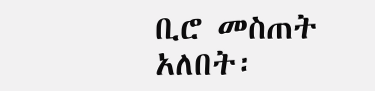ቢሮ መስጠት አለበት፡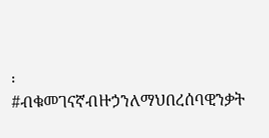፡
#ብቁመገናኛብዙኃንለማህበረሰባዊንቃት